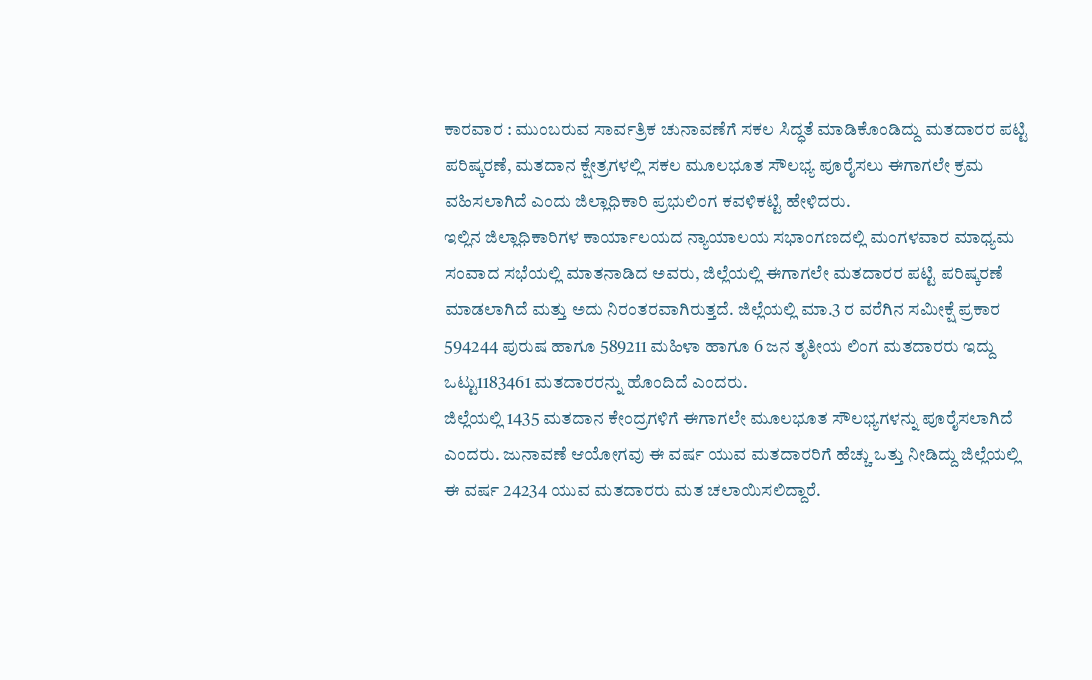ಕಾರವಾರ : ಮುಂಬರುವ ಸಾರ್ವತ್ರಿಕ ಚುನಾವಣೆಗೆ ಸಕಲ ಸಿದ್ಧತೆ ಮಾಡಿಕೊಂಡಿದ್ದು ಮತದಾರರ ಪಟ್ಟಿ ಪರಿಷ್ಕರಣೆ, ಮತದಾನ ಕ್ಷೇತ್ರಗಳಲ್ಲಿ ಸಕಲ ಮೂಲಭೂತ ಸೌಲಭ್ಯ ಪೂರೈಸಲು ಈಗಾಗಲೇ ಕ್ರಮ ವಹಿಸಲಾಗಿದೆ ಎಂದು ಜಿಲ್ಲಾಧಿಕಾರಿ ಪ್ರಭುಲಿಂಗ ಕವಳಿಕಟ್ಟಿ ಹೇಳಿದರು.
ಇಲ್ಲಿನ ಜಿಲ್ಲಾಧಿಕಾರಿಗಳ ಕಾರ್ಯಾಲಯದ ನ್ಯಾಯಾಲಯ ಸಭಾಂಗಣದಲ್ಲಿ ಮಂಗಳವಾರ ಮಾಧ್ಯಮ ಸಂವಾದ ಸಭೆಯಲ್ಲಿ ಮಾತನಾಡಿದ ಅವರು, ಜಿಲ್ಲೆಯಲ್ಲಿ ಈಗಾಗಲೇ ಮತದಾರರ ಪಟ್ಟಿ ಪರಿಷ್ಕರಣೆ ಮಾಡಲಾಗಿದೆ ಮತ್ತು ಅದು ನಿರಂತರವಾಗಿರುತ್ತದೆ. ಜಿಲ್ಲೆಯಲ್ಲಿ ಮಾ.3 ರ ವರೆಗಿನ ಸಮೀಕ್ಷೆ ಪ್ರಕಾರ 594244 ಪುರುಷ ಹಾಗೂ 589211 ಮಹಿಳಾ ಹಾಗೂ 6 ಜನ ತೃತೀಯ ಲಿಂಗ ಮತದಾರರು ಇದ್ದು ಒಟ್ಟು1183461 ಮತದಾರರನ್ನು ಹೊಂದಿದೆ ಎಂದರು.
ಜಿಲ್ಲೆಯಲ್ಲಿ 1435 ಮತದಾನ ಕೇಂದ್ರಗಳಿಗೆ ಈಗಾಗಲೇ ಮೂಲಭೂತ ಸೌಲಭ್ಯಗಳನ್ನು ಪೂರೈಸಲಾಗಿದೆ ಎಂದರು. ಜುನಾವಣೆ ಆಯೋಗವು ಈ ವರ್ಷ ಯುವ ಮತದಾರರಿಗೆ ಹೆಚ್ಚು ಒತ್ತು ನೀಡಿದ್ದು ಜಿಲ್ಲೆಯಲ್ಲಿ ಈ ವರ್ಷ 24234 ಯುವ ಮತದಾರರು ಮತ ಚಲಾಯಿಸಲಿದ್ದಾರೆ.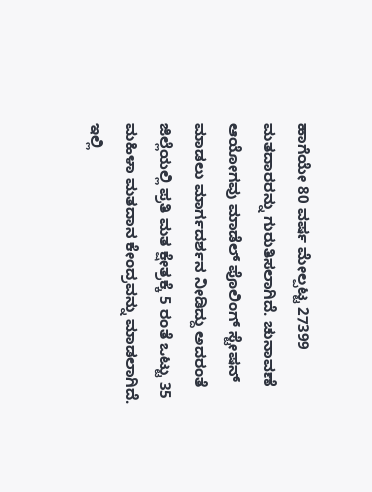ಹಾಗೆಯೇ 80 ವರ್ಷ ಮೇಲ್ಪಟ್ಟ 27399 ಮತದಾರರನ್ನು ಗುರುತಿಸಲಾಗಿದೆ. ಚುನಾವಣೆ ಆಯೋಗವು ಮಾಡೆಲ್ ಪೊಲಿಂಗ್ ಸ್ಟೇಷನ್ ಮಾಡಲು ಮಾರ್ಗದರ್ಶನ ನೀಡಿದ್ದು ಅದರಂತೆ ಜಿಲ್ಲೆಯಲ್ಲಿ ಪ್ರತಿ ಮತ ಕ್ಷೇತ್ರಕ್ಕೆ 5 ರಂತೆ ಒಟ್ಟು 35 ಮಹಿಳಾ ಮತದಾನ ಕೇಂದ್ರವನ್ನು ಮಾಡಲಾಗಿದೆ. ಇಲ್ಲಿ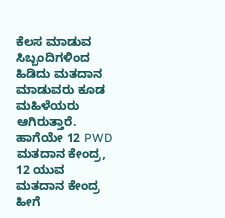ಕೆಲಸ ಮಾಡುವ ಸಿಬ್ಬಂದಿಗಳಿಂದ ಹಿಡಿದು ಮತದಾನ ಮಾಡುವರು ಕೂಡ ಮಹಿಳೆಯರು ಆಗಿರುತ್ತಾರೆ. ಹಾಗೆಯೇ 12 PWD ಮತದಾನ ಕೇಂದ್ರ, 12 ಯುವ ಮತದಾನ ಕೇಂದ್ರ ಹೀಗೆ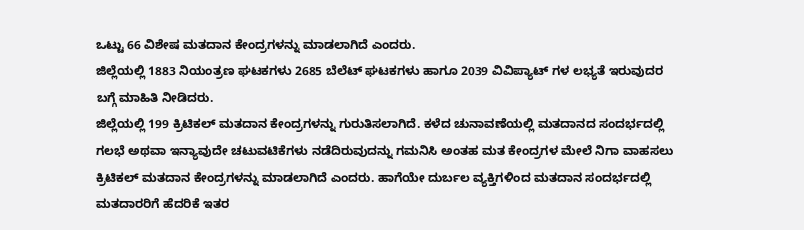ಒಟ್ಟು 66 ವಿಶೇಷ ಮತದಾನ ಕೇಂದ್ರಗಳನ್ನು ಮಾಡಲಾಗಿದೆ ಎಂದರು.
ಜಿಲ್ಲೆಯಲ್ಲಿ 1883 ನಿಯಂತ್ರಣ ಘಟಕಗಳು 2685 ಬೆಲೆಟ್ ಘಟಕಗಳು ಹಾಗೂ 2039 ವಿವಿಪ್ಯಾಟ್ ಗಳ ಲಭ್ಯತೆ ಇರುವುದರ ಬಗ್ಗೆ ಮಾಹಿತಿ ನೀಡಿದರು.
ಜಿಲ್ಲೆಯಲ್ಲಿ 199 ಕ್ರಿಟಿಕಲ್ ಮತದಾನ ಕೇಂದ್ರಗಳನ್ನು ಗುರುತಿಸಲಾಗಿದೆ. ಕಳೆದ ಚುನಾವಣೆಯಲ್ಲಿ ಮತದಾನದ ಸಂದರ್ಭದಲ್ಲಿ ಗಲಭೆ ಅಥವಾ ಇನ್ಯಾವುದೇ ಚಟುವಟಿಕೆಗಳು ನಡೆದಿರುವುದನ್ನು ಗಮನಿಸಿ ಅಂತಹ ಮತ ಕೇಂದ್ರಗಳ ಮೇಲೆ ನಿಗಾ ವಾಹಸಲು ಕ್ರಿಟಿಕಲ್ ಮತದಾನ ಕೇಂದ್ರಗಳನ್ನು ಮಾಡಲಾಗಿದೆ ಎಂದರು. ಹಾಗೆಯೇ ದುರ್ಬಲ ವ್ಯಕ್ತಿಗಳಿಂದ ಮತದಾನ ಸಂದರ್ಭದಲ್ಲಿ ಮತದಾರರಿಗೆ ಹೆದರಿಕೆ ಇತರ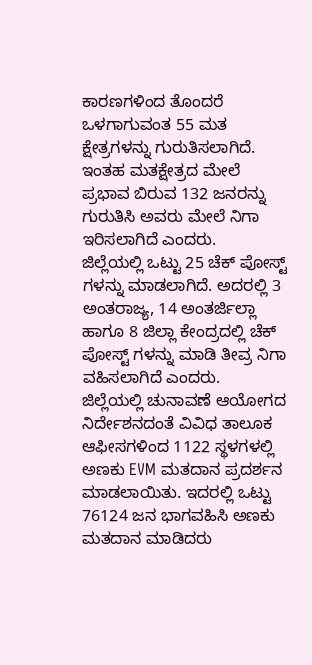ಕಾರಣಗಳಿಂದ ತೊಂದರೆ ಒಳಗಾಗುವಂತ 55 ಮತ ಕ್ಷೇತ್ರಗಳನ್ನು ಗುರುತಿಸಲಾಗಿದೆ. ಇಂತಹ ಮತಕ್ಷೇತ್ರದ ಮೇಲೆ ಪ್ರಭಾವ ಬಿರುವ 132 ಜನರನ್ನು ಗುರುತಿಸಿ ಅವರು ಮೇಲೆ ನಿಗಾ ಇರಿಸಲಾಗಿದೆ ಎಂದರು.
ಜಿಲ್ಲೆಯಲ್ಲಿ ಒಟ್ಟು 25 ಚೆಕ್ ಪೋಸ್ಟ್ ಗಳನ್ನು ಮಾಡಲಾಗಿದೆ. ಅದರಲ್ಲಿ 3 ಅಂತರಾಜ್ಯ, 14 ಅಂತರ್ಜಿಲ್ಲಾ ಹಾಗೂ 8 ಜಿಲ್ಲಾ ಕೇಂದ್ರದಲ್ಲಿ ಚೆಕ್ ಪೋಸ್ಟ್ ಗಳನ್ನು ಮಾಡಿ ತೀವ್ರ ನಿಗಾ ವಹಿಸಲಾಗಿದೆ ಎಂದರು.
ಜಿಲ್ಲೆಯಲ್ಲಿ ಚುನಾವಣೆ ಆಯೋಗದ ನಿರ್ದೇಶನದಂತೆ ವಿವಿಧ ತಾಲೂಕ ಆಫೀಸಗಳಿಂದ 1122 ಸ್ಥಳಗಳಲ್ಲಿ ಅಣಕು EVM ಮತದಾನ ಪ್ರದರ್ಶನ ಮಾಡಲಾಯಿತು. ಇದರಲ್ಲಿ ಒಟ್ಟು 76124 ಜನ ಭಾಗವಹಿಸಿ ಅಣಕು ಮತದಾನ ಮಾಡಿದರು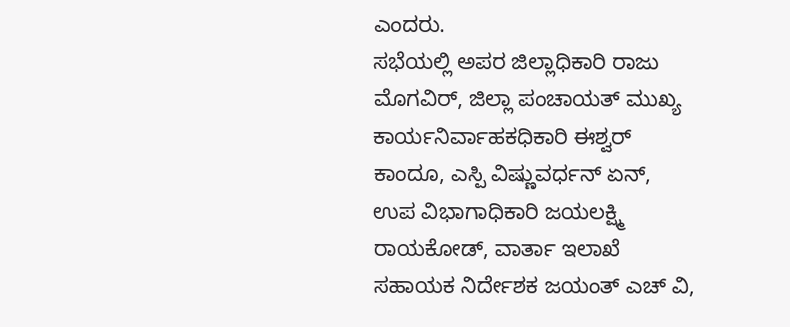ಎಂದರು.
ಸಭೆಯಲ್ಲಿ ಅಪರ ಜಿಲ್ಲಾಧಿಕಾರಿ ರಾಜು ಮೊಗವಿರ್, ಜಿಲ್ಲಾ ಪಂಚಾಯತ್ ಮುಖ್ಯ ಕಾರ್ಯನಿರ್ವಾಹಕಧಿಕಾರಿ ಈಶ್ವರ್ ಕಾಂದೂ, ಎಸ್ಪಿ ವಿಷ್ಣುವರ್ಧನ್ ಏನ್, ಉಪ ವಿಭಾಗಾಧಿಕಾರಿ ಜಯಲಕ್ಷ್ಮಿ ರಾಯಕೋಡ್, ವಾರ್ತಾ ಇಲಾಖೆ ಸಹಾಯಕ ನಿರ್ದೇಶಕ ಜಯಂತ್ ಎಚ್ ವಿ,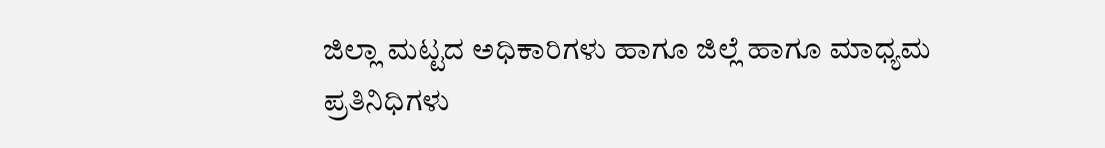ಜಿಲ್ಲಾ ಮಟ್ಟದ ಅಧಿಕಾರಿಗಳು ಹಾಗೂ ಜಿಲ್ಲೆ ಹಾಗೂ ಮಾಧ್ಯಮ ಪ್ರತಿನಿಧಿಗಳು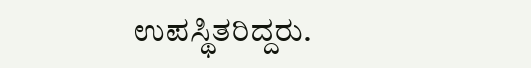ಉಪಸ್ಥಿತರಿದ್ದರು.